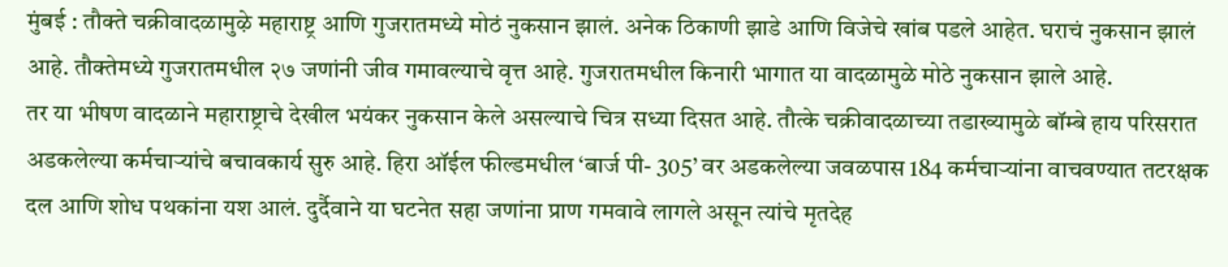मुंबई : तौक्ते चक्रीवादळामुऴे महाराष्ट्र आणि गुजरातमध्ये मोठं नुकसान झालं. अनेक ठिकाणी झाडे आणि विजेचे खांब पडले आहेत. घराचं नुकसान झालं आहे. तौक्तेमध्ये गुजरातमधील २७ जणांनी जीव गमावल्याचे वृत्त आहे. गुजरातमधील किनारी भागात या वादळामुळे मोठे नुकसान झाले आहे.
तर या भीषण वादळाने महाराष्ट्राचे देखील भयंकर नुकसान केले असल्याचे चित्र सध्या दिसत आहे. तौत्के चक्रीवादळाच्या तडाख्यामुळे बॉम्बे हाय परिसरात अडकलेल्या कर्मचाऱ्यांचे बचावकार्य सुरु आहे. हिरा ऑईल फील्डमधील ‘बार्ज पी- 305’ वर अडकलेल्या जवळपास 184 कर्मचाऱ्यांना वाचवण्यात तटरक्षक दल आणि शोध पथकांना यश आलं. दुर्दैवाने या घटनेत सहा जणांना प्राण गमवावे लागले असून त्यांचे मृतदेह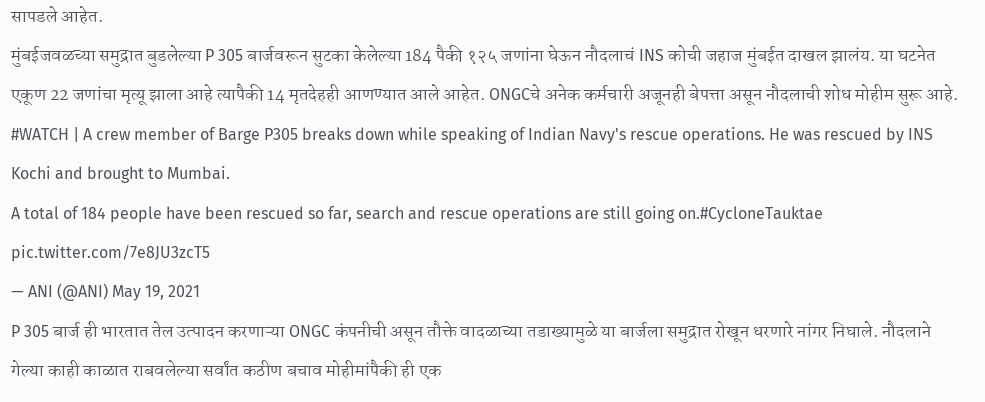सापडले आहेत.
मुंबईजवळच्या समुद्रात बुडलेल्या P 305 बार्जवरून सुटका केलेल्या 184 पैकी १२५ जणांना घेऊन नौदलाचं INS कोची जहाज मुंबईत दाखल झालंय. या घटनेत एकूण 22 जणांचा मृत्यू झाला आहे त्यापैकी 14 मृतदेहही आणण्यात आले आहेत. ONGCचे अनेक कर्मचारी अजूनही बेपत्ता असून नौदलाची शोध मोहीम सुरू आहे.
#WATCH | A crew member of Barge P305 breaks down while speaking of Indian Navy's rescue operations. He was rescued by INS Kochi and brought to Mumbai.
A total of 184 people have been rescued so far, search and rescue operations are still going on.#CycloneTauktae pic.twitter.com/7e8JU3zcT5
— ANI (@ANI) May 19, 2021
P 305 बार्ज ही भारतात तेल उत्पादन करणाऱ्या ONGC कंपनीची असून तौक्ते वादळाच्या तडाख्यामुळे या बार्जला समुद्रात रोखून धरणारे नांगर निघाले. नौदलाने गेल्या काही काळात राबवलेल्या सर्वांत कठीण बचाव मोहीमांपैकी ही एक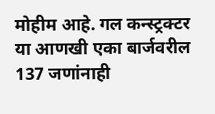मोहीम आहे. गल कन्स्ट्रक्टर या आणखी एका बार्जवरील 137 जणांनाही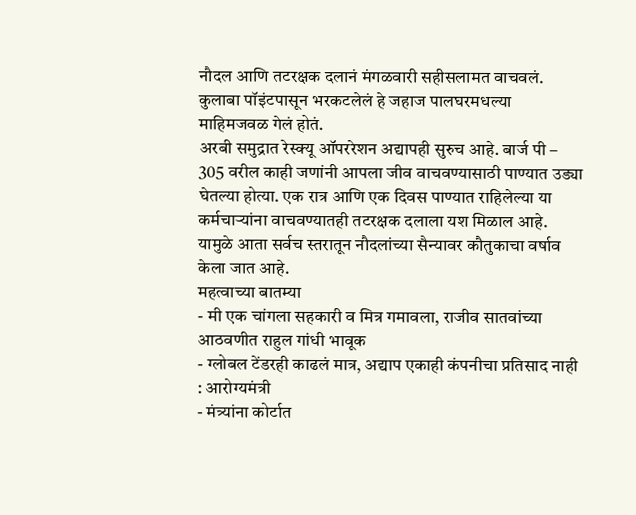नौदल आणि तटरक्षक दलानं मंगळवारी सहीसलामत वाचवलं. कुलाबा पॉइंटपासून भरकटलेलं हे जहाज पालघरमधल्या माहिमजवळ गेलं होतं.
अरबी समुद्रात रेस्क्यू ऑपररेशन अद्यापही सुरुच आहे. बार्ज पी – 305 वरील काही जणांनी आपला जीव वाचवण्यासाठी पाण्यात उड्या घेतल्या होत्या. एक रात्र आणि एक दिवस पाण्यात राहिलेल्या या कर्मचाऱ्यांना वाचवण्यातही तटरक्षक दलाला यश मिळाल आहे. यामुळे आता सर्वच स्तरातून नौदलांच्या सैन्यावर कौतुकाचा वर्षाव केला जात आहे.
महत्वाच्या बातम्या
- मी एक चांगला सहकारी व मित्र गमावला, राजीव सातवांच्या आठवणीत राहुल गांधी भावूक
- ग्लोबल टेंडरही काढलं मात्र, अद्याप एकाही कंपनीचा प्रतिसाद नाही : आरोग्यमंत्री
- मंत्र्यांना कोर्टात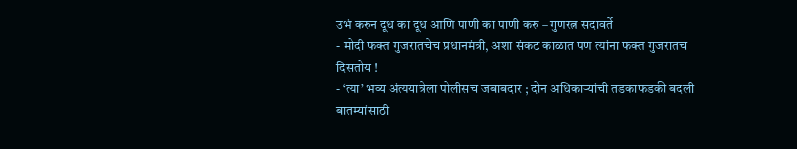उभं करुन दूध का दूध आणि पाणी का पाणी करु – गुणरत्न सदावर्ते
- मोदी फक्त गुजरातचेच प्रधानमंत्री, अशा संकट काळात पण त्यांना फक्त गुजरातच दिसतोय !
- ‘त्या’ भव्य अंत्ययात्रेला पोलीसच जबाबदार ; दोन अधिकाऱ्यांची तडकाफडकी बदली
बातम्यांसाठी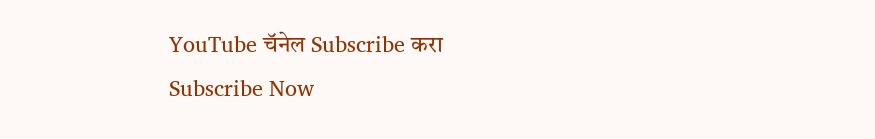YouTube चॅनेल Subscribe करा
Subscribe Now